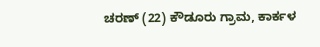ಚರಣ್ (22) ಕೌಡೂರು ಗ್ರಾಮ, ಕಾರ್ಕಳ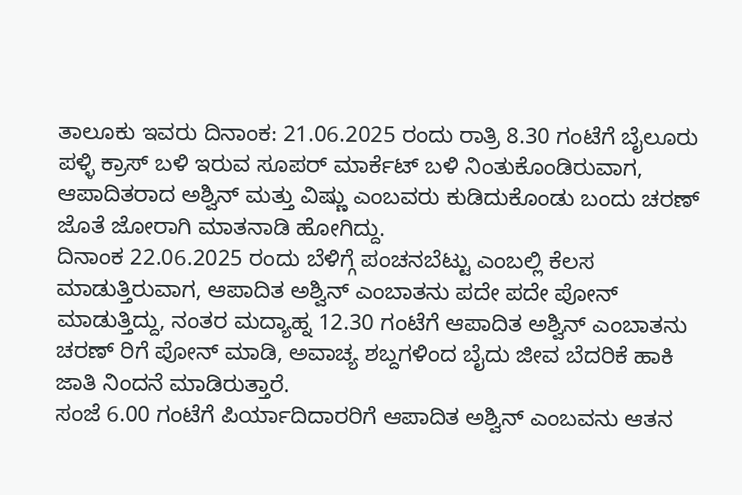ತಾಲೂಕು ಇವರು ದಿನಾಂಕ: 21.06.2025 ರಂದು ರಾತ್ರಿ 8.30 ಗಂಟೆಗೆ ಬೈಲೂರು ಪಳ್ಳಿ ಕ್ರಾಸ್ ಬಳಿ ಇರುವ ಸೂಪರ್ ಮಾರ್ಕೆಟ್ ಬಳಿ ನಿಂತುಕೊಂಡಿರುವಾಗ, ಆಪಾದಿತರಾದ ಅಶ್ವಿನ್ ಮತ್ತು ವಿಷ್ಣು ಎಂಬವರು ಕುಡಿದುಕೊಂಡು ಬಂದು ಚರಣ್ ಜೊತೆ ಜೋರಾಗಿ ಮಾತನಾಡಿ ಹೋಗಿದ್ದು.
ದಿನಾಂಕ 22.06.2025 ರಂದು ಬೆಳಿಗ್ಗೆ ಪಂಚನಬೆಟ್ಟು ಎಂಬಲ್ಲಿ ಕೆಲಸ ಮಾಡುತ್ತಿರುವಾಗ, ಆಪಾದಿತ ಅಶ್ವಿನ್ ಎಂಬಾತನು ಪದೇ ಪದೇ ಪೋನ್ ಮಾಡುತ್ತಿದ್ದು, ನಂತರ ಮದ್ಯಾಹ್ನ 12.30 ಗಂಟೆಗೆ ಆಪಾದಿತ ಅಶ್ವಿನ್ ಎಂಬಾತನು ಚರಣ್ ರಿಗೆ ಪೋನ್ ಮಾಡಿ, ಅವಾಚ್ಯ ಶಬ್ದಗಳಿಂದ ಬೈದು ಜೀವ ಬೆದರಿಕೆ ಹಾಕಿ ಜಾತಿ ನಿಂದನೆ ಮಾಡಿರುತ್ತಾರೆ.
ಸಂಜೆ 6.00 ಗಂಟೆಗೆ ಪಿರ್ಯಾದಿದಾರರಿಗೆ ಆಪಾದಿತ ಅಶ್ವಿನ್ ಎಂಬವನು ಆತನ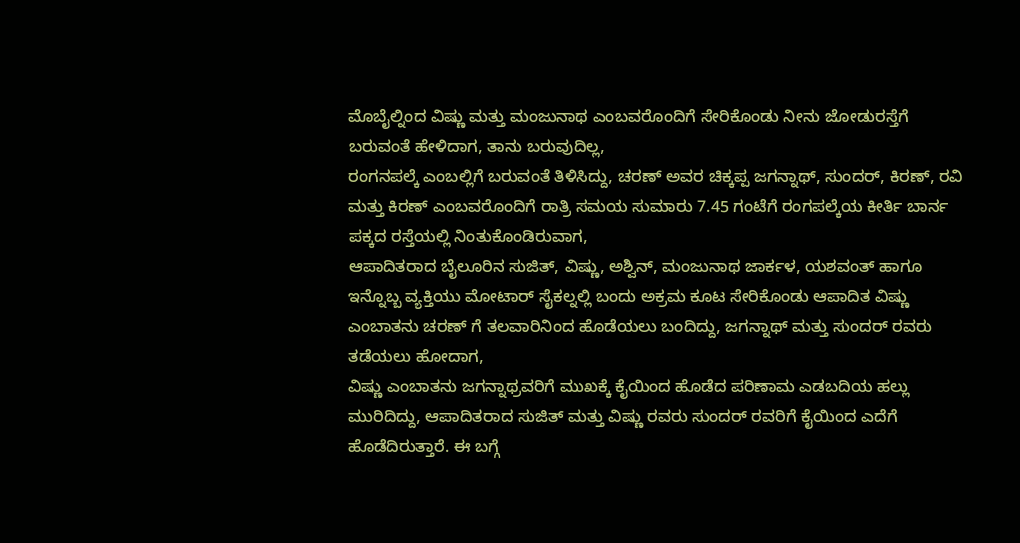ಮೊಬೈಲ್ನಿಂದ ವಿಷ್ಣು ಮತ್ತು ಮಂಜುನಾಥ ಎಂಬವರೊಂದಿಗೆ ಸೇರಿಕೊಂಡು ನೀನು ಜೋಡುರಸ್ತೆಗೆ ಬರುವಂತೆ ಹೇಳಿದಾಗ, ತಾನು ಬರುವುದಿಲ್ಲ,
ರಂಗನಪಲ್ಕೆ ಎಂಬಲ್ಲಿಗೆ ಬರುವಂತೆ ತಿಳಿಸಿದ್ದು, ಚರಣ್ ಅವರ ಚಿಕ್ಕಪ್ಪ ಜಗನ್ನಾಥ್, ಸುಂದರ್, ಕಿರಣ್, ರವಿ ಮತ್ತು ಕಿರಣ್ ಎಂಬವರೊಂದಿಗೆ ರಾತ್ರಿ ಸಮಯ ಸುಮಾರು 7.45 ಗಂಟೆಗೆ ರಂಗಪಲ್ಕೆಯ ಕೀರ್ತಿ ಬಾರ್ನ ಪಕ್ಕದ ರಸ್ತೆಯಲ್ಲಿ ನಿಂತುಕೊಂಡಿರುವಾಗ,
ಆಪಾದಿತರಾದ ಬೈಲೂರಿನ ಸುಜಿತ್, ವಿಷ್ಣು, ಅಶ್ವಿನ್, ಮಂಜುನಾಥ ಜಾರ್ಕಳ, ಯಶವಂತ್ ಹಾಗೂ ಇನ್ನೊಬ್ಬ ವ್ಯಕ್ತಿಯು ಮೋಟಾರ್ ಸೈಕಲ್ನಲ್ಲಿ ಬಂದು ಅಕ್ರಮ ಕೂಟ ಸೇರಿಕೊಂಡು ಆಪಾದಿತ ವಿಷ್ಣು ಎಂಬಾತನು ಚರಣ್ ಗೆ ತಲವಾರಿನಿಂದ ಹೊಡೆಯಲು ಬಂದಿದ್ದು, ಜಗನ್ನಾಥ್ ಮತ್ತು ಸುಂದರ್ ರವರು ತಡೆಯಲು ಹೋದಾಗ,
ವಿಷ್ಣು ಎಂಬಾತನು ಜಗನ್ನಾಥ್ರವರಿಗೆ ಮುಖಕ್ಕೆ ಕೈಯಿಂದ ಹೊಡೆದ ಪರಿಣಾಮ ಎಡಬದಿಯ ಹಲ್ಲು ಮುರಿದಿದ್ದು, ಆಪಾದಿತರಾದ ಸುಜಿತ್ ಮತ್ತು ವಿಷ್ಣು ರವರು ಸುಂದರ್ ರವರಿಗೆ ಕೈಯಿಂದ ಎದೆಗೆ ಹೊಡೆದಿರುತ್ತಾರೆ. ಈ ಬಗ್ಗೆ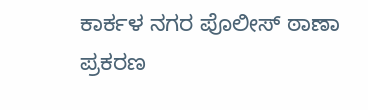ಕಾರ್ಕಳ ನಗರ ಪೊಲೀಸ್ ಠಾಣಾ ಪ್ರಕರಣ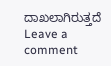ದಾಖಲಾಗಿರುತ್ತದೆ
Leave a comment